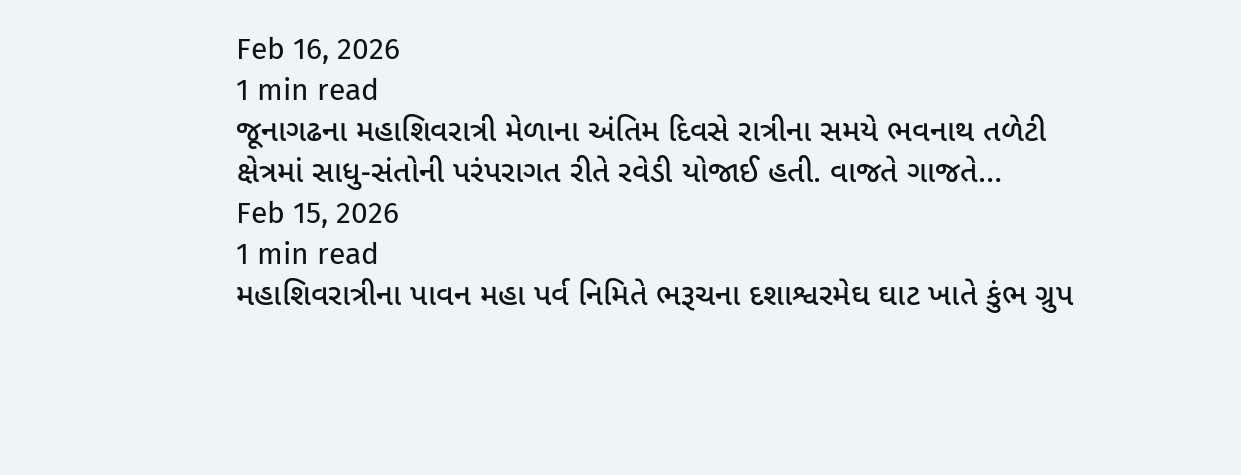Feb 16, 2026
1 min read
જૂનાગઢના મહાશિવરાત્રી મેળાના અંતિમ દિવસે રાત્રીના સમયે ભવનાથ તળેટી ક્ષેત્રમાં સાધુ-સંતોની પરંપરાગત રીતે રવેડી યોજાઈ હતી. વાજતે ગાજતે…
Feb 15, 2026
1 min read
મહાશિવરાત્રીના પાવન મહા પર્વ નિમિતે ભરૂચના દશાશ્વરમેઘ ઘાટ ખાતે કુંભ ગ્રુપ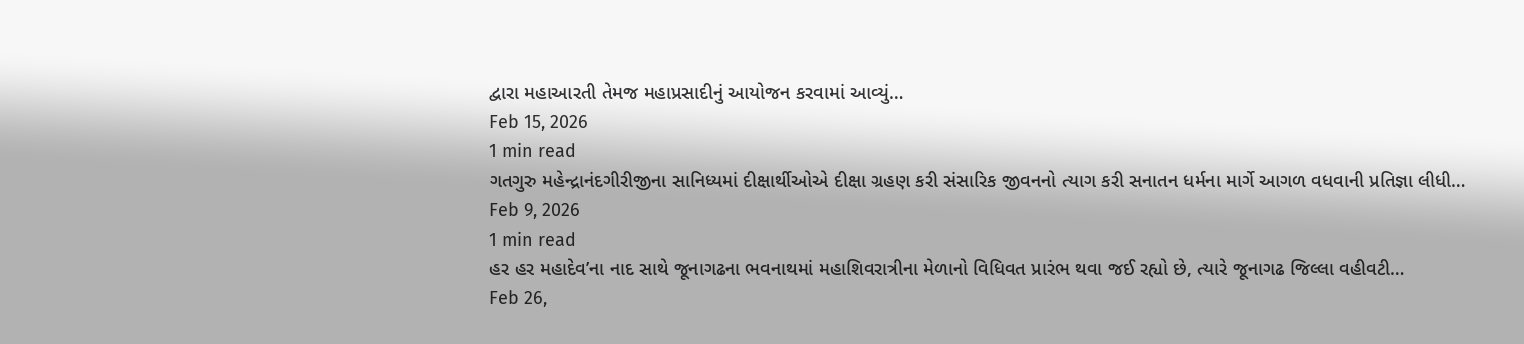દ્વારા મહાઆરતી તેમજ મહાપ્રસાદીનું આયોજન કરવામાં આવ્યું…
Feb 15, 2026
1 min read
ગતગુરુ મહેન્દ્રાનંદગીરીજીના સાનિધ્યમાં દીક્ષાર્થીઓએ દીક્ષા ગ્રહણ કરી સંસારિક જીવનનો ત્યાગ કરી સનાતન ધર્મના માર્ગે આગળ વધવાની પ્રતિજ્ઞા લીધી…
Feb 9, 2026
1 min read
હર હર મહાદેવ’ના નાદ સાથે જૂનાગઢના ભવનાથમાં મહાશિવરાત્રીના મેળાનો વિધિવત પ્રારંભ થવા જઈ રહ્યો છે, ત્યારે જૂનાગઢ જિલ્લા વહીવટી…
Feb 26,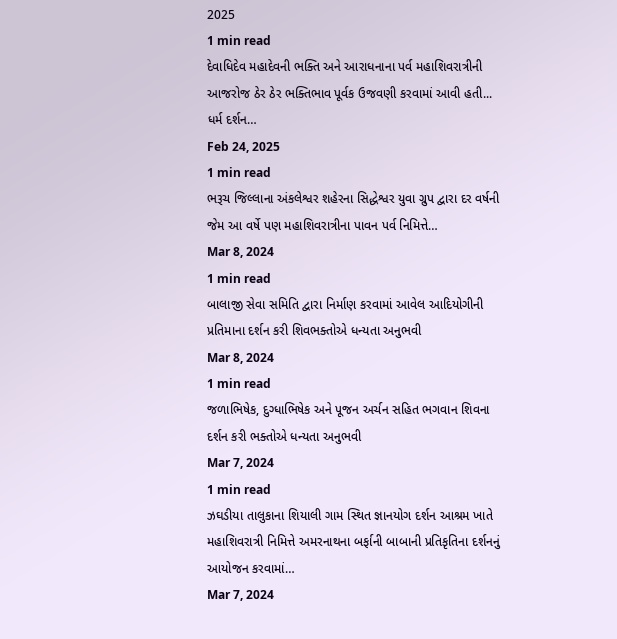2025
1 min read
દેવાધિદેવ મહાદેવની ભક્તિ અને આરાધનાના પર્વ મહાશિવરાત્રીની આજરોજ ઠેર ઠેર ભક્તિભાવ પૂર્વક ઉજવણી કરવામાં આવી હતી... ધર્મ દર્શન…
Feb 24, 2025
1 min read
ભરૂચ જિલ્લાના અંકલેશ્વર શહેરના સિદ્ધેશ્વર યુવા ગ્રુપ દ્વારા દર વર્ષની જેમ આ વર્ષે પણ મહાશિવરાત્રીના પાવન પર્વ નિમિત્તે…
Mar 8, 2024
1 min read
બાલાજી સેવા સમિતિ દ્વારા નિર્માણ કરવામાં આવેલ આદિયોગીની પ્રતિમાના દર્શન કરી શિવભક્તોએ ધન્યતા અનુભવી
Mar 8, 2024
1 min read
જળાભિષેક, દુગ્ધાભિષેક અને પૂજન અર્ચન સહિત ભગવાન શિવના દર્શન કરી ભક્તોએ ધન્યતા અનુભવી
Mar 7, 2024
1 min read
ઝઘડીયા તાલુકાના શિયાલી ગામ સ્થિત જ્ઞાનયોગ દર્શન આશ્રમ ખાતે મહાશિવરાત્રી નિમિત્તે અમરનાથના બર્ફાની બાબાની પ્રતિકૃતિના દર્શનનું આયોજન કરવામાં…
Mar 7, 2024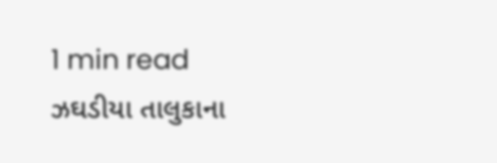1 min read
ઝઘડીયા તાલુકાના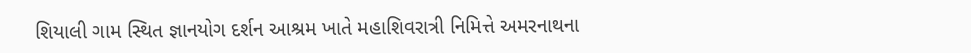શિયાલી ગામ સ્થિત જ્ઞાનયોગ દર્શન આશ્રમ ખાતે મહાશિવરાત્રી નિમિત્તે અમરનાથના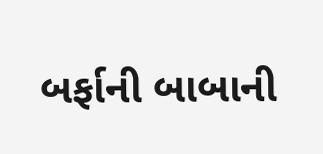બર્ફાની બાબાની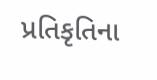પ્રતિકૃતિના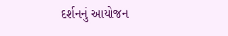દર્શનનું આયોજન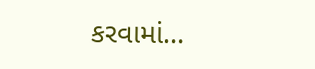કરવામાં…